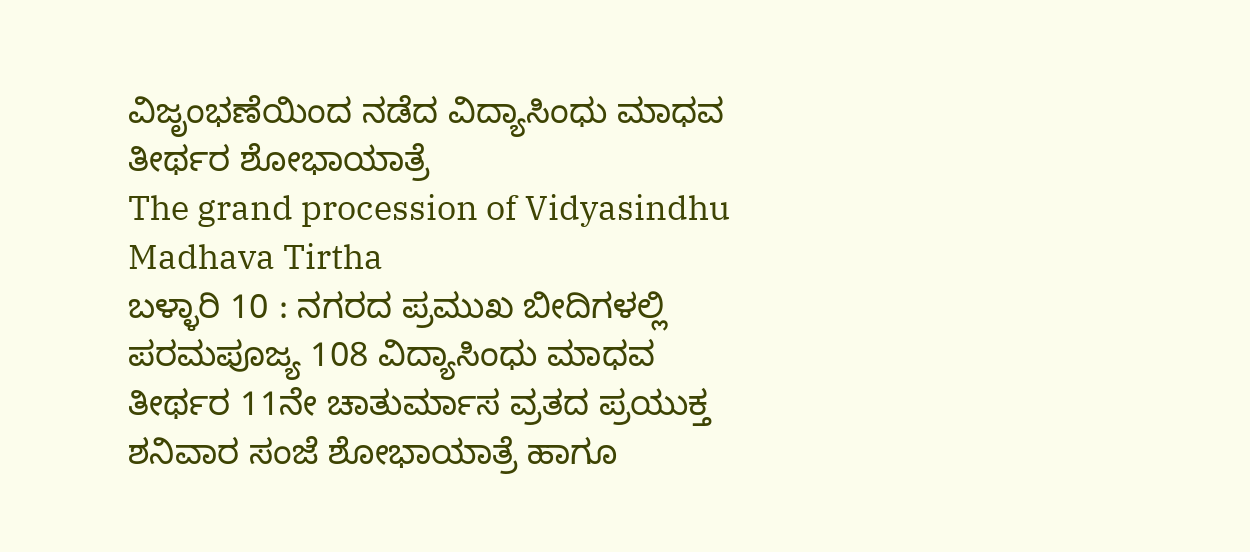ವಿಜೃಂಭಣೆಯಿಂದ ನಡೆದ ವಿದ್ಯಾಸಿಂಧು ಮಾಧವ ತೀರ್ಥರ ಶೋಭಾಯಾತ್ರೆ
The grand procession of Vidyasindhu Madhava Tirtha
ಬಳ್ಳಾರಿ 10 : ನಗರದ ಪ್ರಮುಖ ಬೀದಿಗಳಲ್ಲಿ ಪರಮಪೂಜ್ಯ 108 ವಿದ್ಯಾಸಿಂಧು ಮಾಧವ ತೀರ್ಥರ 11ನೇ ಚಾತುರ್ಮಾಸ ವ್ರತದ ಪ್ರಯುಕ್ತ ಶನಿವಾರ ಸಂಜೆ ಶೋಭಾಯಾತ್ರೆ ಹಾಗೂ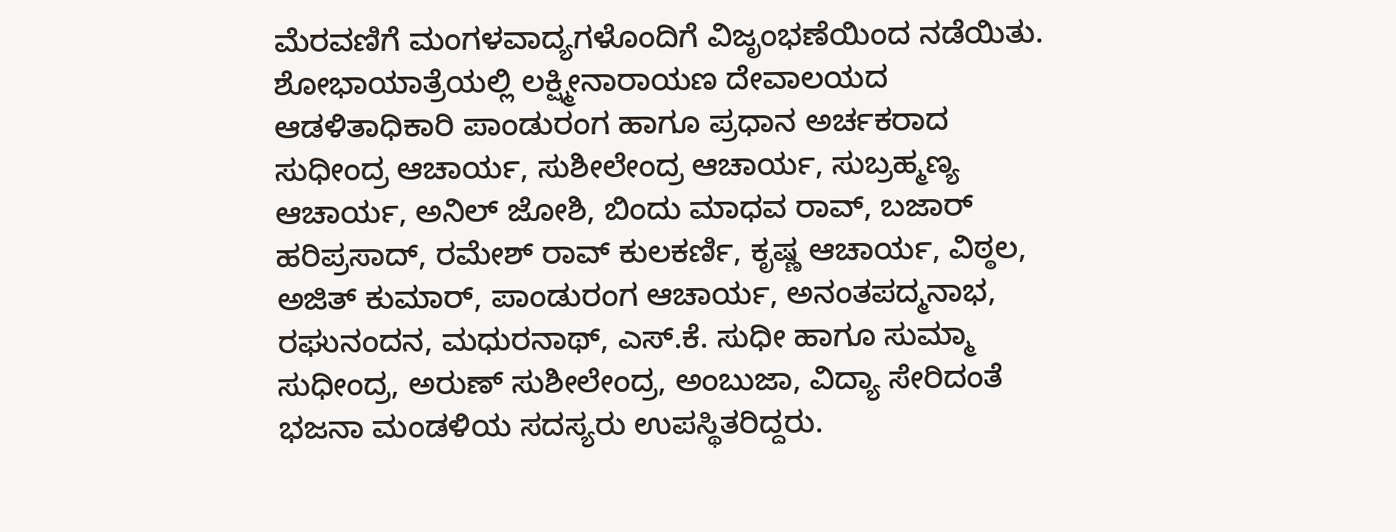ಮೆರವಣಿಗೆ ಮಂಗಳವಾದ್ಯಗಳೊಂದಿಗೆ ವಿಜೃಂಭಣೆಯಿಂದ ನಡೆಯಿತು. ಶೋಭಾಯಾತ್ರೆಯಲ್ಲಿ ಲಕ್ಷ್ಮೀನಾರಾಯಣ ದೇವಾಲಯದ ಆಡಳಿತಾಧಿಕಾರಿ ಪಾಂಡುರಂಗ ಹಾಗೂ ಪ್ರಧಾನ ಅರ್ಚಕರಾದ ಸುಧೀಂದ್ರ ಆಚಾರ್ಯ, ಸುಶೀಲೇಂದ್ರ ಆಚಾರ್ಯ, ಸುಬ್ರಹ್ಮಣ್ಯ ಆಚಾರ್ಯ, ಅನಿಲ್ ಜೋಶಿ, ಬಿಂದು ಮಾಧವ ರಾವ್, ಬಜಾರ್ ಹರಿಪ್ರಸಾದ್, ರಮೇಶ್ ರಾವ್ ಕುಲಕರ್ಣಿ, ಕೃಷ್ಣ ಆಚಾರ್ಯ, ವಿಠ್ಠಲ, ಅಜಿತ್ ಕುಮಾರ್, ಪಾಂಡುರಂಗ ಆಚಾರ್ಯ, ಅನಂತಪದ್ಮನಾಭ, ರಘುನಂದನ, ಮಧುರನಾಥ್, ಎಸ್.ಕೆ. ಸುಧೀ ಹಾಗೂ ಸುಮ್ಮಾ ಸುಧೀಂದ್ರ, ಅರುಣ್ ಸುಶೀಲೇಂದ್ರ, ಅಂಬುಜಾ, ವಿದ್ಯಾ ಸೇರಿದಂತೆ ಭಜನಾ ಮಂಡಳಿಯ ಸದಸ್ಯರು ಉಪಸ್ಥಿತರಿದ್ದರು.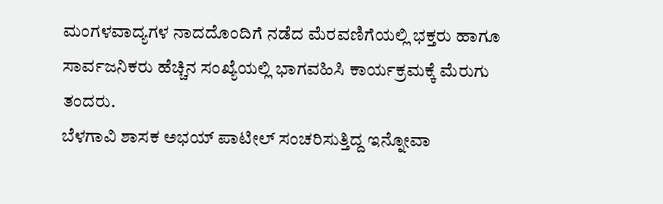ಮಂಗಳವಾದ್ಯಗಳ ನಾದದೊಂದಿಗೆ ನಡೆದ ಮೆರವಣಿಗೆಯಲ್ಲಿ ಭಕ್ತರು ಹಾಗೂ ಸಾರ್ವಜನಿಕರು ಹೆಚ್ಚಿನ ಸಂಖ್ಯೆಯಲ್ಲಿ ಭಾಗವಹಿಸಿ ಕಾರ್ಯಕ್ರಮಕ್ಕೆ ಮೆರುಗು ತಂದರು.
ಬೆಳಗಾವಿ ಶಾಸಕ ಅಭಯ್ ಪಾಟೀಲ್ ಸಂಚರಿಸುತ್ತಿದ್ದ ಇನ್ನೋವಾ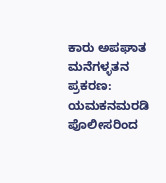ಕಾರು ಅಪಘಾತ
ಮನೆಗಳ್ಳತನ ಪ್ರಕರಣ: ಯಮಕನಮರಡಿ ಪೊಲೀಸರಿಂದ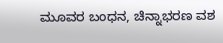ಮೂವರ ಬಂಧನ, ಚಿನ್ನಾಭರಣ ವಶ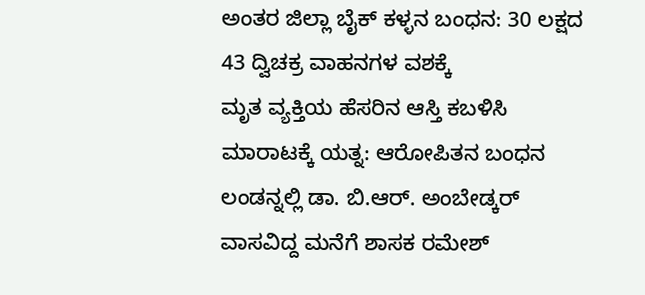ಅಂತರ ಜಿಲ್ಲಾ ಬೈಕ್ ಕಳ್ಳನ ಬಂಧನ: 30 ಲಕ್ಷದ 43 ದ್ವಿಚಕ್ರ ವಾಹನಗಳ ವಶಕ್ಕೆ
ಮೃತ ವ್ಯಕ್ತಿಯ ಹೆಸರಿನ ಆಸ್ತಿ ಕಬಳಿಸಿ ಮಾರಾಟಕ್ಕೆ ಯತ್ನ: ಆರೋಪಿತನ ಬಂಧನ
ಲಂಡನ್ನಲ್ಲಿ ಡಾ. ಬಿ.ಆರ್. ಅಂಬೇಡ್ಕರ್ ವಾಸವಿದ್ದ ಮನೆಗೆ ಶಾಸಕ ರಮೇಶ್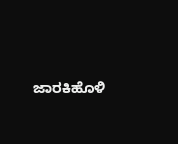ಜಾರಕಿಹೊಳಿ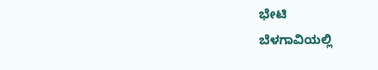ಭೇಟಿ
ಬೆಳಗಾವಿಯಲ್ಲಿ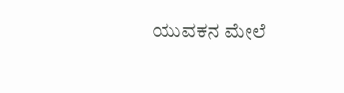ಯುವಕನ ಮೇಲೆ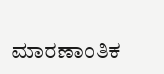ಮಾರಣಾಂತಿಕ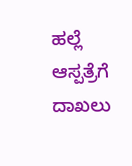ಹಲ್ಲೆ ಆಸ್ಪತ್ರೆಗೆ ದಾಖಲು